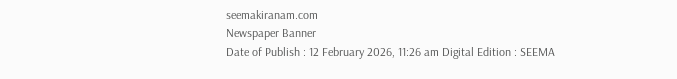seemakiranam.com
Newspaper Banner
Date of Publish : 12 February 2026, 11:26 am Digital Edition : SEEMA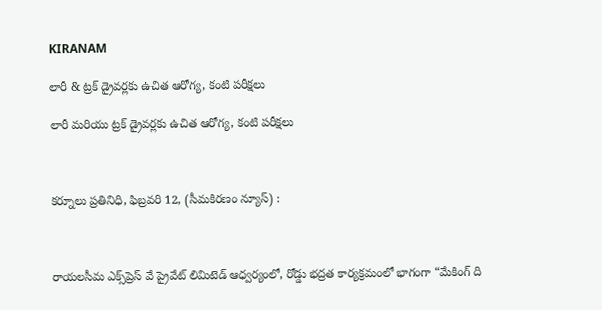KIRANAM

లారీ & ట్రక్ డ్రైవర్లకు ఉచిత ఆరోగ్య, కంటి పరీక్షలు

లారీ మరియు ట్రక్ డ్రైవర్లకు ఉచిత ఆరోగ్య, కంటి పరీక్షలు



కర్నూలు ప్రతినిధి, ఫిబ్రవరి 12, (సీమకిరణం న్యూస్) :



రాయలసీమ ఎక్స్‌ప్రెస్ వే ప్రైవేట్ లిమిటెడ్ ఆధ్వర్యంలో, రోడ్డు భద్రత కార్యక్రమంలో భాగంగా “మేకింగ్ ది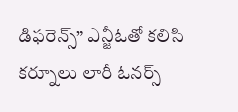డిఫరెన్స్” ఎన్జీఓతో కలిసి కర్నూలు లారీ ఓనర్స్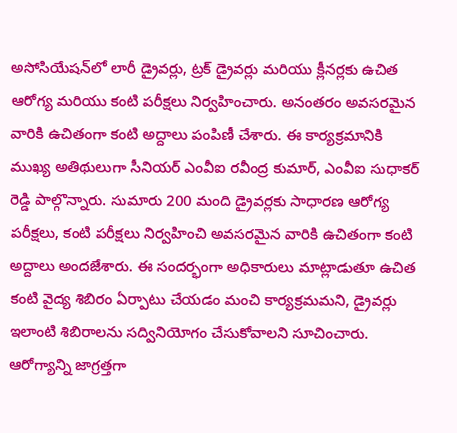అసోసియేషన్‌లో లారీ డ్రైవర్లు, ట్రక్ డ్రైవర్లు మరియు క్లీనర్లకు ఉచిత ఆరోగ్య మరియు కంటి పరీక్షలు నిర్వహించారు. అనంతరం అవసరమైన వారికి ఉచితంగా కంటి అద్దాలు పంపిణీ చేశారు. ఈ కార్యక్రమానికి ముఖ్య అతిథులుగా సీనియర్ ఎంవీఐ రవీంద్ర కుమార్, ఎంవీఐ సుధాకర్ రెడ్డి పాల్గొన్నారు. సుమారు 200 మంది డ్రైవర్లకు సాధారణ ఆరోగ్య పరీక్షలు, కంటి పరీక్షలు నిర్వహించి అవసరమైన వారికి ఉచితంగా కంటి అద్దాలు అందజేశారు. ఈ సందర్భంగా అధికారులు మాట్లాడుతూ ఉచిత కంటి వైద్య శిబిరం ఏర్పాటు చేయడం మంచి కార్యక్రమమని, డ్రైవర్లు ఇలాంటి శిబిరాలను సద్వినియోగం చేసుకోవాలని సూచించారు. ఆరోగ్యాన్ని జాగ్రత్తగా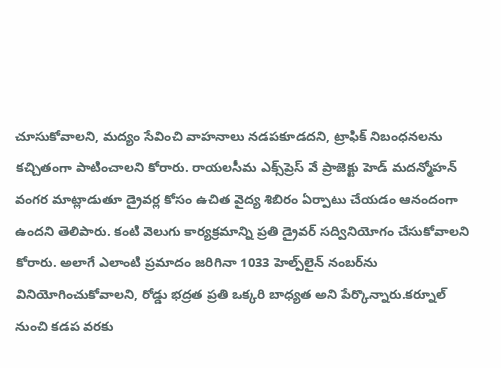చూసుకోవాలని, మద్యం సేవించి వాహనాలు నడపకూడదని, ట్రాఫిక్ నిబంధనలను కచ్చితంగా పాటించాలని కోరారు. రాయలసీమ ఎక్స్‌ప్రెస్ వే ప్రాజెక్టు హెడ్ మదన్మోహన్ వంగర మాట్లాడుతూ డ్రైవర్ల కోసం ఉచిత వైద్య శిబిరం ఏర్పాటు చేయడం ఆనందంగా ఉందని తెలిపారు. కంటి వెలుగు కార్యక్రమాన్ని ప్రతి డ్రైవర్ సద్వినియోగం చేసుకోవాలని కోరారు. అలాగే ఎలాంటి ప్రమాదం జరిగినా 1033 హెల్ప్‌లైన్ నంబర్‌ను వినియోగించుకోవాలని, రోడ్డు భద్రత ప్రతి ఒక్కరి బాధ్యత అని పేర్కొన్నారు.కర్నూల్ నుంచి కడప వరకు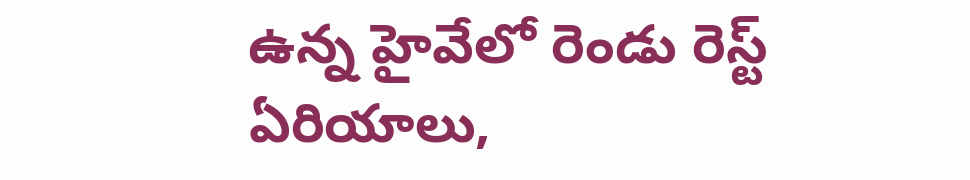ఉన్న హైవేలో రెండు రెస్ట్ ఏరియాలు,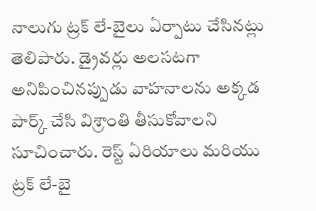నాలుగు ట్రక్ లే-బైలు ఏర్పాటు చేసినట్లు తెలిపారు. డ్రైవర్లు అలసటగా అనిపించినప్పుడు వాహనాలను అక్కడ పార్క్ చేసి విశ్రాంతి తీసుకోవాలని సూచించారు. రెస్ట్ ఏరియాలు మరియు ట్రక్ లే-బై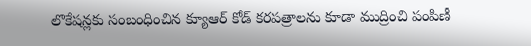లొకేషన్లకు సంబంధించిన క్యూఆర్ కోడ్ కరపత్రాలను కూడా ముద్రించి పంపిణీ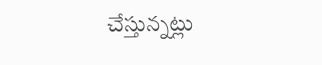చేస్తున్నట్లు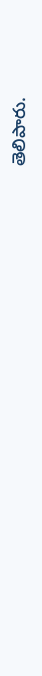తెలిపారు.